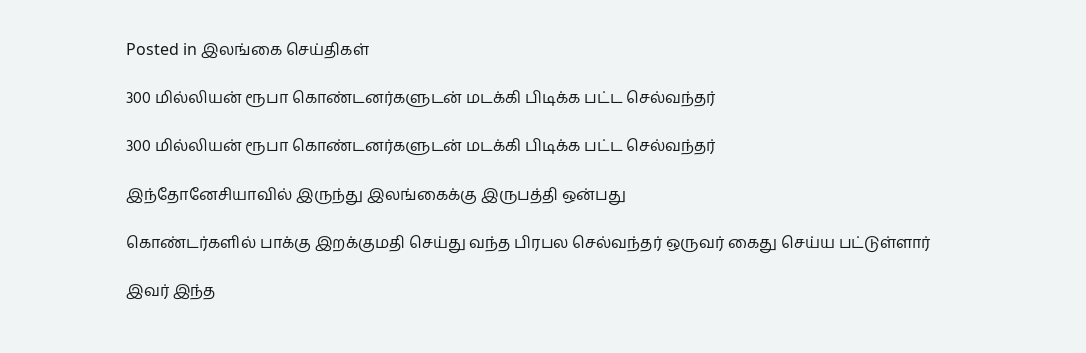Posted in இலங்கை செய்திகள்

300 மில்லியன் ரூபா கொண்டனர்களுடன் மடக்கி பிடிக்க பட்ட செல்வந்தர்

300 மில்லியன் ரூபா கொண்டனர்களுடன் மடக்கி பிடிக்க பட்ட செல்வந்தர்

இந்தோனேசியாவில் இருந்து இலங்கைக்கு இருபத்தி ஒன்பது

கொண்டர்களில் பாக்கு இறக்குமதி செய்து வந்த பிரபல செல்வந்தர் ஒருவர் கைது செய்ய பட்டுள்ளார்

இவர் இந்த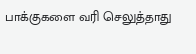பாக்குகளை வரி செலுத்தாது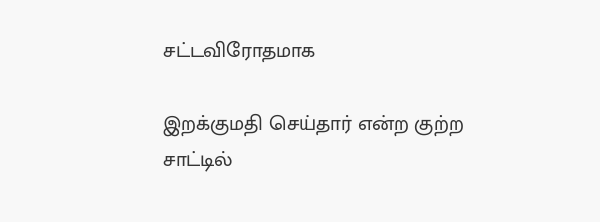சட்டவிரோதமாக

இறக்குமதி செய்தார் என்ற குற்ற சாட்டில்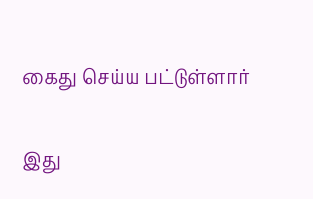கைது செய்ய பட்டுள்ளார்

இது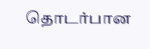தொடர்பான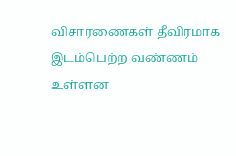விசாரணைகள் தீவிரமாக இடம்பெற்ற வண்ணம் உள்ளன